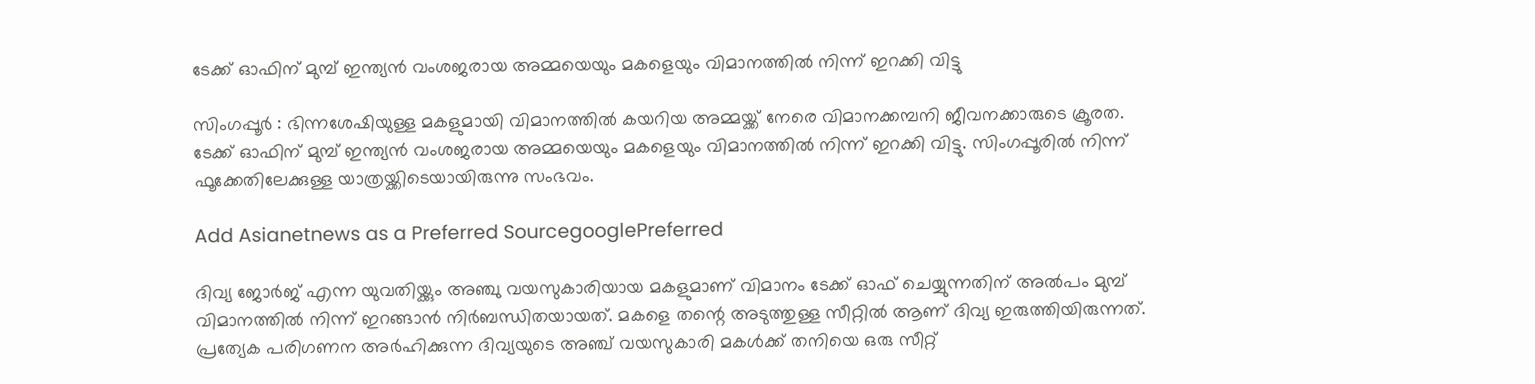ടേക്ക് ഓഫിന് മുമ്പ് ഇന്ത്യന്‍ വംശജരായ അമ്മയെയും മകളെയും വിമാനത്തില്‍ നിന്ന് ഇറക്കി വിട്ടു

സിംഗപ്പൂര്‍ : ഭിന്നശേഷിയുള്ള മകളുമായി വിമാനത്തില്‍ കയറിയ അമ്മയ്ക്ക് നേരെ വിമാനക്കമ്പനി ജീവനക്കാരുടെ ക്രൂരത. ടേക്ക് ഓഫിന് മുമ്പ് ഇന്ത്യന്‍ വംശജരായ അമ്മയെയും മകളെയും വിമാനത്തില്‍ നിന്ന് ഇറക്കി വിട്ടു. സിംഗപ്പൂരില്‍ നിന്ന് ഫൂക്കേതിലേക്കുള്ള യാത്രയ്ക്കിടെയായിരുന്നു സംഭവം.

Add Asianetnews as a Preferred SourcegooglePreferred

ദിവ്യ ജോര്‍ജ് എന്ന യുവതിയ്ക്കും അഞ്ചു വയസുകാരിയായ മകളുമാണ് വിമാനം ടേക്ക് ഓഫ് ചെയ്യുന്നതിന് അല്‍പം മുമ്പ് വിമാനത്തില്‍ നിന്ന് ഇറങ്ങാന്‍ നിര്‍ബന്ധിതയായത്. മകളെ തന്റെ അടുത്തുള്ള സീറ്റില്‍ ആണ് ദിവ്യ ഇരുത്തിയിരുന്നത്. പ്രത്യേക പരിഗണന അര്‍ഹിക്കുന്ന ദിവ്യയുടെ അഞ്ച് വയസുകാരി മകള്‍ക്ക് തനിയെ ഒരു സീറ്റ്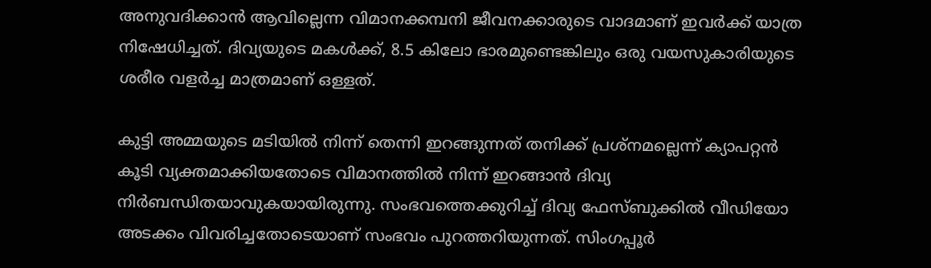അനുവദിക്കാന്‍ ആവില്ലെന്ന വിമാനക്കമ്പനി ജീവനക്കാരുടെ വാദമാണ് ഇവര്‍ക്ക് യാത്ര നിഷേധിച്ചത്. ദിവ്യയുടെ മകള്‍ക്ക്, 8.5 കിലോ ഭാരമുണ്ടെങ്കിലും ഒരു വയസുകാരിയുടെ ശരീര വളര്‍ച്ച മാത്രമാണ് ഒള്ളത്.

കുട്ടി അമ്മയുടെ മടിയില്‍ നിന്ന് തെന്നി ഇറങ്ങുന്നത് തനിക്ക് പ്രശ്നമല്ലെന്ന് ക്യാപറ്റന്‍ കൂടി വ്യക്തമാക്കിയതോടെ വിമാനത്തില്‍ നിന്ന് ഇറങ്ങാന്‍ ദിവ്യ നിര്‍ബന്ധിതയാവുകയായിരുന്നു. സംഭവത്തെക്കുറിച്ച് ദിവ്യ ഫേസ്ബുക്കില്‍ വീഡിയോ അടക്കം വിവരിച്ചതോടെയാണ് സംഭവം പുറത്തറിയുന്നത്. സിംഗപ്പൂര്‍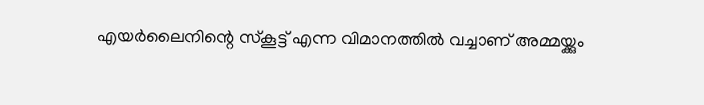എയര്‍ലൈനിന്റെ സ്കൂട്ട് എന്ന വിമാനത്തില്‍ വച്ചാണ് അമ്മയ്ക്കും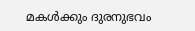മകള്‍ക്കും ദുരനുഭവം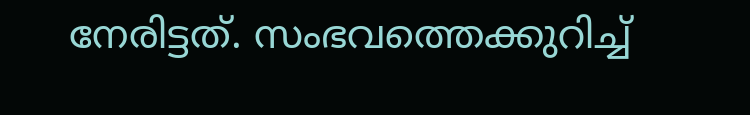നേരിട്ടത്. സംഭവത്തെക്കുറിച്ച്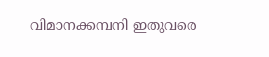വിമാനക്കമ്പനി ഇതുവരെ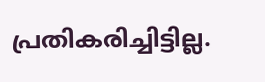പ്രതികരിച്ചിട്ടില്ല.